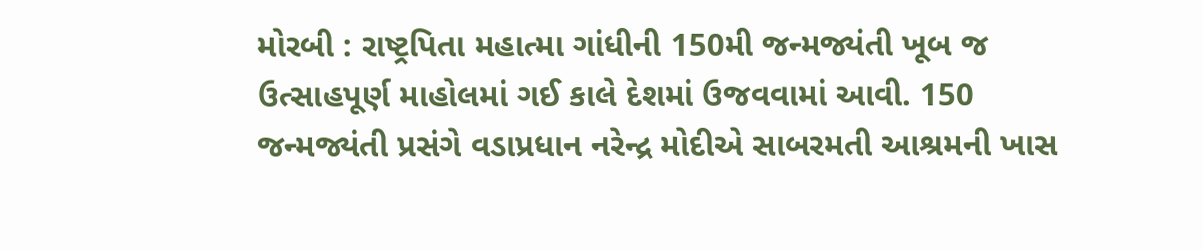મોરબી : રાષ્ટ્રપિતા મહાત્મા ગાંધીની 150મી જન્મજ્યંતી ખૂબ જ ઉત્સાહપૂર્ણ માહોલમાં ગઈ કાલે દેશમાં ઉજવવામાં આવી. 150 જન્મજ્યંતી પ્રસંગે વડાપ્રધાન નરેન્દ્ર મોદીએ સાબરમતી આશ્રમની ખાસ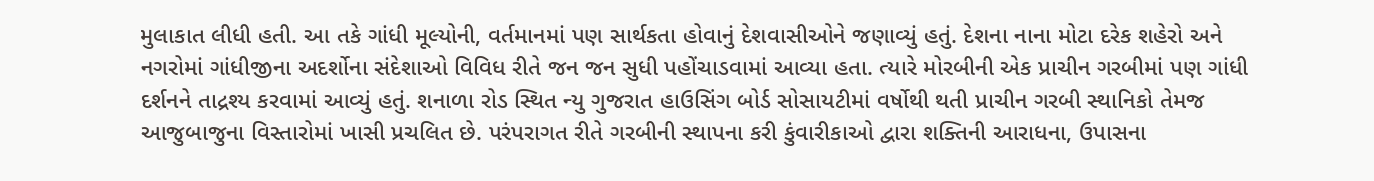મુલાકાત લીધી હતી. આ તકે ગાંધી મૂલ્યોની, વર્તમાનમાં પણ સાર્થકતા હોવાનું દેશવાસીઓને જણાવ્યું હતું. દેશના નાના મોટા દરેક શહેરો અને નગરોમાં ગાંધીજીના અદર્શોના સંદેશાઓ વિવિધ રીતે જન જન સુધી પહોંચાડવામાં આવ્યા હતા. ત્યારે મોરબીની એક પ્રાચીન ગરબીમાં પણ ગાંધી દર્શનને તાદ્રશ્ય કરવામાં આવ્યું હતું. શનાળા રોડ સ્થિત ન્યુ ગુજરાત હાઉસિંગ બોર્ડ સોસાયટીમાં વર્ષોથી થતી પ્રાચીન ગરબી સ્થાનિકો તેમજ આજુબાજુના વિસ્તારોમાં ખાસી પ્રચલિત છે. પરંપરાગત રીતે ગરબીની સ્થાપના કરી કુંવારીકાઓ દ્વારા શક્તિની આરાધના, ઉપાસના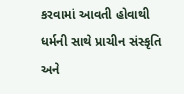કરવામાં આવતી હોવાથી ધર્મની સાથે પ્રાચીન સંસ્કૃતિ અને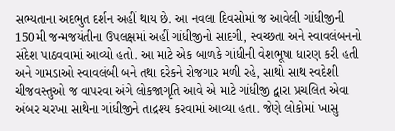સભ્યતાના અદભુત દર્શન અહીં થાય છે. આ નવલા દિવસોમાં જ આવેલી ગાંધીજીની 150મી જન્મજયંતીના ઉપલક્ષમાં અહીં ગાંધીજીનો સાદગી, સ્વચ્છતા અને સ્વાવલંબનનો સંદેશ પાઠવવામાં આવ્યો હતો. આ માટે એક બાળકે ગાંધીની વેશભૂષા ધારણ કરી હતી અને ગામડાઓ સ્વાવલંબી બને તથા દરેકને રોજગાર મળી રહે, સાથો સાથ સ્વદેશી ચીજવસ્તુઓ જ વાપરવા અંગે લોકજાગૃતિ આવે એ માટે ગાંધીજી દ્વારા પ્રચલિત એવા અંબર ચરખા સાથેના ગાંધીજીને તાદ્રશ્ય કરવામાં આવ્યા હતા. જેણે લોકોમાં ખાસુ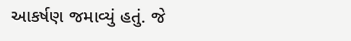આકર્ષણ જમાવ્યું હતું. જે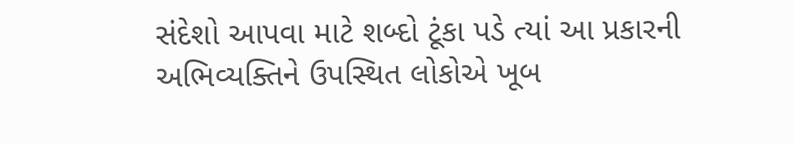સંદેશો આપવા માટે શબ્દો ટૂંકા પડે ત્યાં આ પ્રકારની અભિવ્યક્તિને ઉપસ્થિત લોકોએ ખૂબ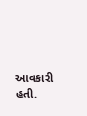આવકારી હતી.